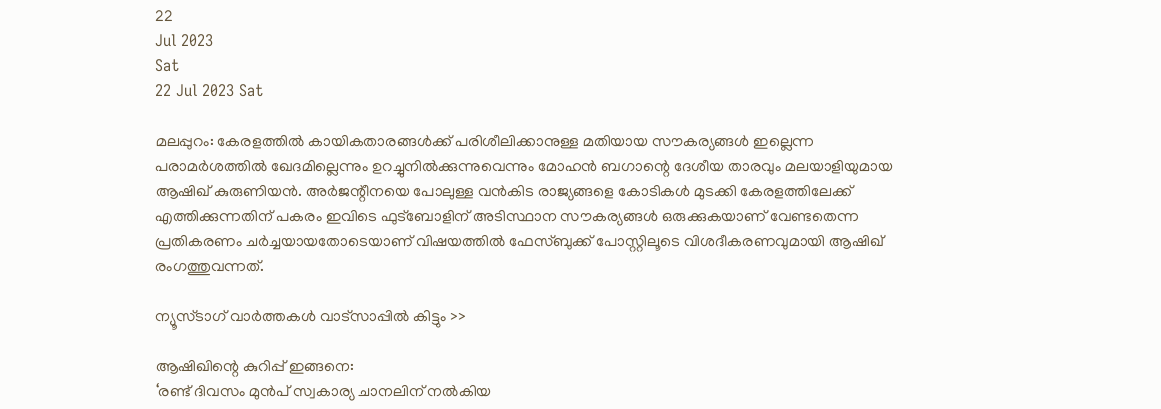22
Jul 2023
Sat
22 Jul 2023 Sat

മലപ്പുറം: കേരളത്തില്‍ കായികതാരങ്ങള്‍ക്ക് പരിശീലിക്കാനുള്ള മതിയായ സൗകര്യങ്ങള്‍ ഇല്ലെന്ന പരാമര്‍ശത്തില്‍ ഖേദമില്ലെന്നും ഉറച്ചുനില്‍ക്കുന്നുവെന്നും മോഹന്‍ ബഗാന്റെ ദേശീയ താരവും മലയാളിയുമായ ആഷിഖ് കുരുണിയന്‍. അര്‍ജന്റീനയെ പോലുള്ള വന്‍കിട രാജ്യങ്ങളെ കോടികള്‍ മുടക്കി കേരളത്തിലേക്ക് എത്തിക്കുന്നതിന് പകരം ഇവിടെ ഫുട്‌ബോളിന് അടിസ്ഥാന സൗകര്യങ്ങള്‍ ഒരുക്കുകയാണ് വേണ്ടതെന്ന പ്രതികരണം ചര്‍ച്ചയായതോടെയാണ് വിഷയത്തില്‍ ഫേസ്ബുക്ക് പോസ്റ്റിലൂടെ വിശദീകരണവുമായി ആഷിഖ് രംഗത്തുവന്നത്.

ന്യൂസ്ടാഗ് വാര്‍ത്തകള്‍ വാട്‌സാപ്പില്‍ കിട്ടും >>

ആഷിഖിന്റെ കുറിപ്പ് ഇങ്ങനെ:
‘രണ്ട് ദിവസം മുന്‍പ് സ്വകാര്യ ചാനലിന് നല്‍കിയ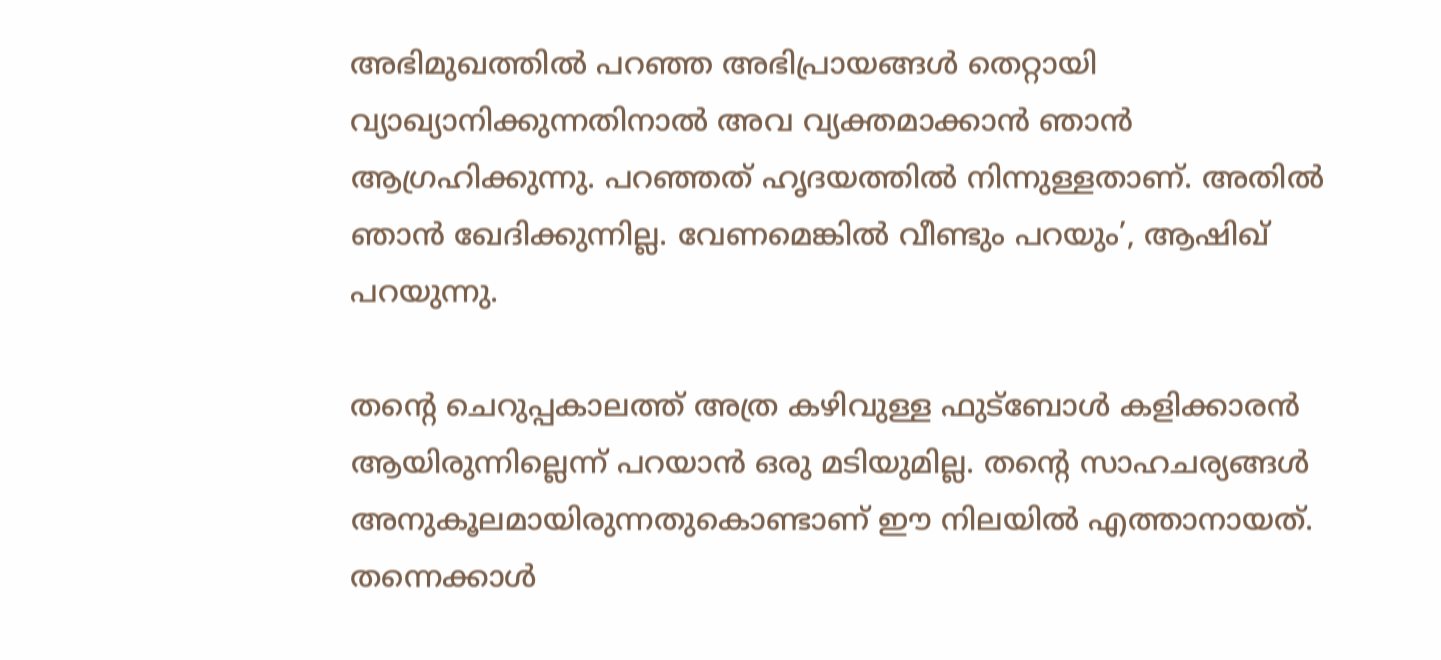അഭിമുഖത്തില്‍ പറഞ്ഞ അഭിപ്രായങ്ങള്‍ തെറ്റായി വ്യാഖ്യാനിക്കുന്നതിനാല്‍ അവ വ്യക്തമാക്കാന്‍ ഞാന്‍ ആഗ്രഹിക്കുന്നു. പറഞ്ഞത് ഹൃദയത്തില്‍ നിന്നുള്ളതാണ്. അതില്‍ ഞാന്‍ ഖേദിക്കുന്നില്ല. വേണമെങ്കില്‍ വീണ്ടും പറയും’, ആഷിഖ് പറയുന്നു.

തന്റെ ചെറുപ്പകാലത്ത് അത്ര കഴിവുള്ള ഫുട്‌ബോള്‍ കളിക്കാരന്‍ ആയിരുന്നില്ലെന്ന് പറയാന്‍ ഒരു മടിയുമില്ല. തന്റെ സാഹചര്യങ്ങള്‍ അനുകൂലമായിരുന്നതുകൊണ്ടാണ് ഈ നിലയില്‍ എത്താനായത്. തന്നെക്കാള്‍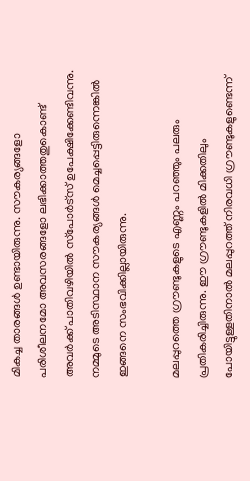മികച്ച താരങ്ങള്‍ ഉണ്ടായിരുന്നു. സൗകര്യങ്ങളോ പരിശീലനമോ അവസരങ്ങളോ ലഭിക്കാത്തതുകൊണ്ട് അവര്‍ക്ക് പാതിവഴിയില്‍ സ്‌പോര്‍ട്‌സ് ഉപേക്ഷിക്കേണ്ടിവന്നു. നമ്മുടെ അടിസ്ഥാന സൗകര്യങ്ങള്‍ മെച്ചപ്പെട്ടിരുന്നെങ്കില്‍ ഇങ്ങനെ സംഭവിക്കില്ലായിരുന്നു.

മലപ്പുറത്തെ ഗ്രൗണ്ടുകളുടെ എണ്ണം പറഞ്ഞും പലരും പ്രതികരിച്ചിരുന്നു. ഈ ഗ്രൗണ്ടുകളില്‍ മിക്കതിലും പോയിട്ടുള്ളതിനാല്‍ മലപ്പുറത്ത് നിരവധി ഗ്രൗണ്ടുകളുണ്ടെന്ന്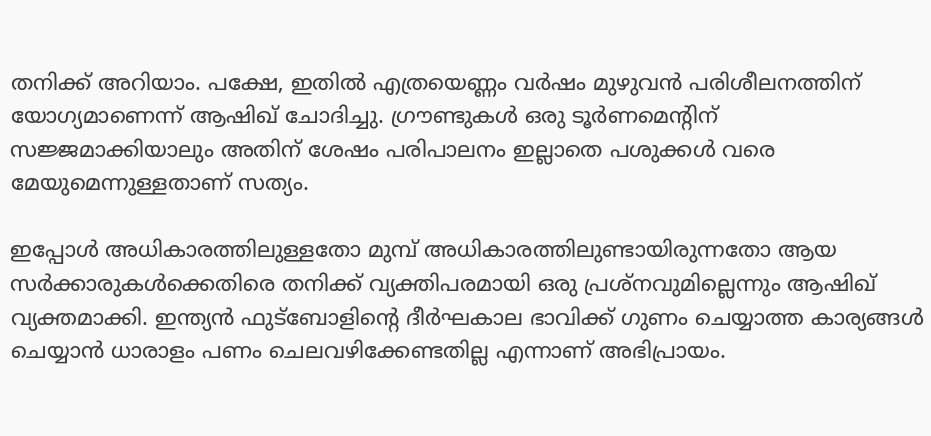തനിക്ക് അറിയാം. പക്ഷേ, ഇതില്‍ എത്രയെണ്ണം വര്‍ഷം മുഴുവന്‍ പരിശീലനത്തിന് യോഗ്യമാണെന്ന് ആഷിഖ് ചോദിച്ചു. ഗ്രൗണ്ടുകള്‍ ഒരു ടൂര്‍ണമെന്റിന് സജ്ജമാക്കിയാലും അതിന് ശേഷം പരിപാലനം ഇല്ലാതെ പശുക്കള്‍ വരെ മേയുമെന്നുള്ളതാണ് സത്യം.

ഇപ്പോള്‍ അധികാരത്തിലുള്ളതോ മുമ്പ് അധികാരത്തിലുണ്ടായിരുന്നതോ ആയ സര്‍ക്കാരുകള്‍ക്കെതിരെ തനിക്ക് വ്യക്തിപരമായി ഒരു പ്രശ്‌നവുമില്ലെന്നും ആഷിഖ് വ്യക്തമാക്കി. ഇന്ത്യന്‍ ഫുട്‌ബോളിന്റെ ദീര്‍ഘകാല ഭാവിക്ക് ഗുണം ചെയ്യാത്ത കാര്യങ്ങള്‍ ചെയ്യാന്‍ ധാരാളം പണം ചെലവഴിക്കേണ്ടതില്ല എന്നാണ് അഭിപ്രായം.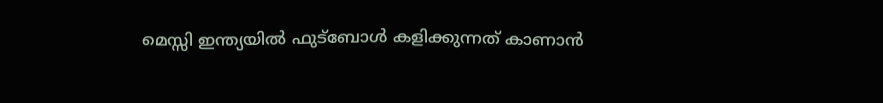മെസ്സി ഇന്ത്യയില്‍ ഫുട്‌ബോള്‍ കളിക്കുന്നത് കാണാന്‍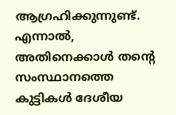ആഗ്രഹിക്കുന്നുണ്ട്. എന്നാല്‍, അതിനെക്കാള്‍ തന്റെ സംസ്ഥാനത്തെ കുട്ടികള്‍ ദേശീയ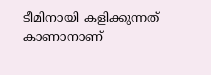ടീമിനായി കളിക്കുന്നത് കാണാനാണ്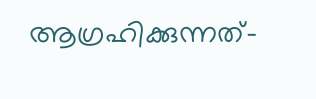ആഗ്രഹിക്കുന്നത്-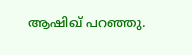ആഷിഖ് പറഞ്ഞു.